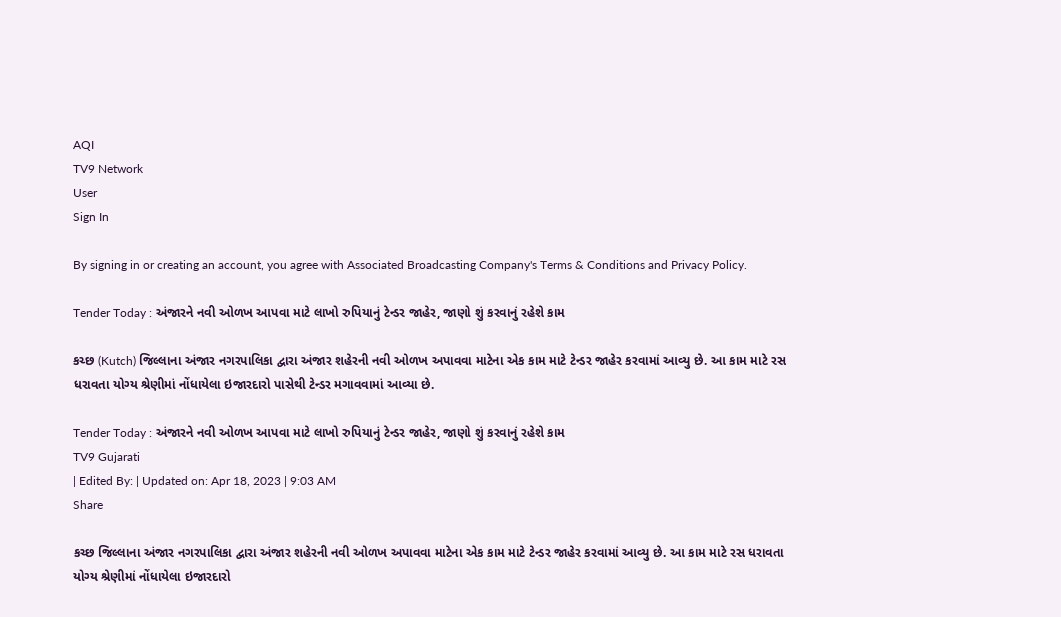AQI
TV9 Network
User
Sign In

By signing in or creating an account, you agree with Associated Broadcasting Company's Terms & Conditions and Privacy Policy.

Tender Today : અંજારને નવી ઓળખ આપવા માટે લાખો રુપિયાનું ટેન્ડર જાહેર, જાણો શું કરવાનું રહેશે કામ

કચ્છ (Kutch) જિલ્લાના અંજાર નગરપાલિકા દ્વારા અંજાર શહેરની નવી ઓળખ અપાવવા માટેના એક કામ માટે ટેન્ડર જાહેર કરવામાં આવ્યુ છે. આ કામ માટે રસ ધરાવતા યોગ્ય શ્રેણીમાં નોંધાયેલા ઇજારદારો પાસેથી ટેન્ડર મગાવવામાં આવ્યા છે.

Tender Today : અંજારને નવી ઓળખ આપવા માટે લાખો રુપિયાનું ટેન્ડર જાહેર, જાણો શું કરવાનું રહેશે કામ
TV9 Gujarati
| Edited By: | Updated on: Apr 18, 2023 | 9:03 AM
Share

કચ્છ જિલ્લાના અંજાર નગરપાલિકા દ્વારા અંજાર શહેરની નવી ઓળખ અપાવવા માટેના એક કામ માટે ટેન્ડર જાહેર કરવામાં આવ્યુ છે. આ કામ માટે રસ ધરાવતા યોગ્ય શ્રેણીમાં નોંધાયેલા ઇજારદારો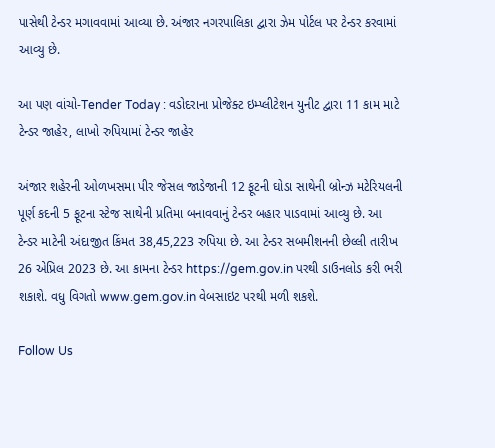પાસેથી ટેન્ડર મગાવવામાં આવ્યા છે. અંજાર નગરપાલિકા દ્વારા ઝેમ પોર્ટલ પર ટેન્ડર કરવામાં આવ્યુ છે.

આ પણ વાંચો-Tender Today : વડોદરાના પ્રોજેક્ટ ઇમ્પ્લીટેશન યુનીટ દ્વારા 11 કામ માટે ટેન્ડર જાહેર, લાખો રુપિયામાં ટેન્ડર જાહેર

અંજાર શહેરની ઓળખસમા પીર જેસલ જાડેજાની 12 ફૂટની ઘોડા સાથેની બ્રોન્ઝ મટેરિયલની પૂર્ણ કદની 5 ફૂટના સ્ટેજ સાથેની પ્રતિમા બનાવવાનું ટેન્ડર બહાર પાડવામાં આવ્યુ છે. આ ટેન્ડર માટેની અંદાજીત કિંમત 38,45,223 રુપિયા છે. આ ટેન્ડર સબમીશનની છેલ્લી તારીખ 26 એપ્રિલ 2023 છે. આ કામના ટેન્ડર https://gem.gov.in પરથી ડાઉનલોડ કરી ભરી શકાશે. વધુ વિગતો www.gem.gov.in વેબસાઇટ પરથી મળી શકશે.

Follow Us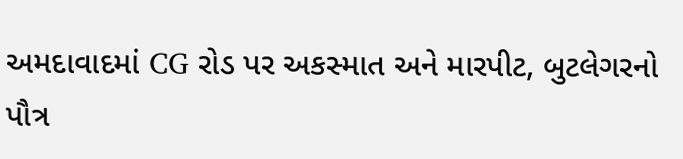અમદાવાદમાં CG રોડ પર અકસ્માત અને મારપીટ, બુટલેગરનો પૌત્ર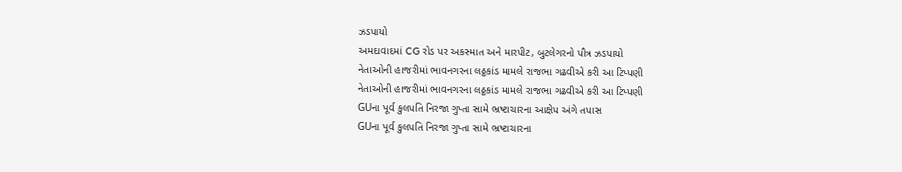ઝડપાયો
અમદાવાદમાં CG રોડ પર અકસ્માત અને મારપીટ, બુટલેગરનો પૌત્ર ઝડપાયો
નેતાઓની હાજરીમાં ભાવનગરના લઠ્ઠકાંડ મામલે રાજભા ગઢવીએ કરી આ ટિપ્પણી
નેતાઓની હાજરીમાં ભાવનગરના લઠ્ઠકાંડ મામલે રાજભા ગઢવીએ કરી આ ટિપ્પણી
GUના પૂર્વ કુલપતિ નિરજા ગુપ્તા સામે ભ્રષ્ટાચારના આક્ષેપ અંગે તપાસ
GUના પૂર્વ કુલપતિ નિરજા ગુપ્તા સામે ભ્રષ્ટાચારના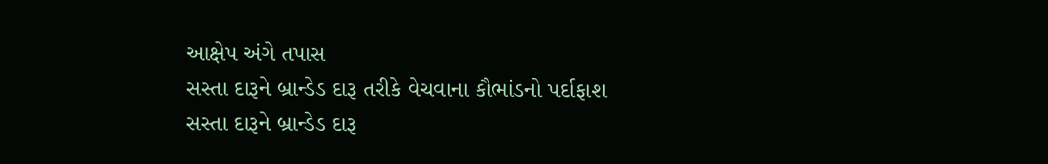આક્ષેપ અંગે તપાસ
સસ્તા દારૂને બ્રાન્ડેડ દારૂ તરીકે વેચવાના કૌભાંડનો પર્દાફાશ
સસ્તા દારૂને બ્રાન્ડેડ દારૂ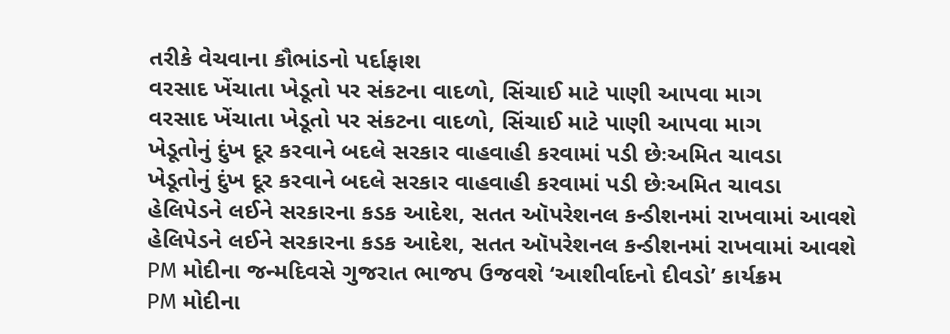તરીકે વેચવાના કૌભાંડનો પર્દાફાશ
વરસાદ ખેંચાતા ખેડૂતો પર સંકટના વાદળો, સિંચાઈ માટે પાણી આપવા માગ
વરસાદ ખેંચાતા ખેડૂતો પર સંકટના વાદળો, સિંચાઈ માટે પાણી આપવા માગ
ખેડૂતોનું દુંખ દૂર કરવાને બદલે સરકાર વાહવાહી કરવામાં પડી છેઃઅમિત ચાવડા
ખેડૂતોનું દુંખ દૂર કરવાને બદલે સરકાર વાહવાહી કરવામાં પડી છેઃઅમિત ચાવડા
હેલિપેડને લઈને સરકારના કડક આદેશ, સતત ઑપરેશનલ કન્ડીશનમાં રાખવામાં આવશે
હેલિપેડને લઈને સરકારના કડક આદેશ, સતત ઑપરેશનલ કન્ડીશનમાં રાખવામાં આવશે
PM મોદીના જન્મદિવસે ગુજરાત ભાજપ ઉજવશે ‘આશીર્વાદનો દીવડો’ કાર્યક્રમ
PM મોદીના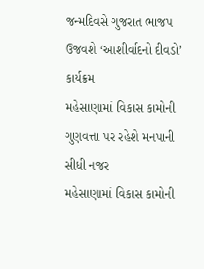જન્મદિવસે ગુજરાત ભાજપ ઉજવશે ‘આશીર્વાદનો દીવડો’ કાર્યક્રમ
મહેસાણામાં વિકાસ કામોની ગુણવત્તા પર રહેશે મનપાની સીધી નજર
મહેસાણામાં વિકાસ કામોની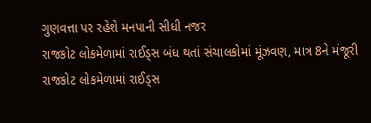ગુણવત્તા પર રહેશે મનપાની સીધી નજર
રાજકોટ લોકમેળામાં રાઈડ્સ બંધ થતાં સંચાલકોમાં મૂંઝવણ, માત્ર 8ને મંજૂરી
રાજકોટ લોકમેળામાં રાઈડ્સ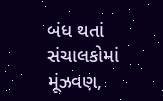બંધ થતાં સંચાલકોમાં મૂંઝવણ,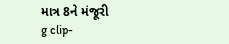માત્ર 8ને મંજૂરી
g clip-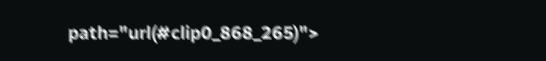path="url(#clip0_868_265)">